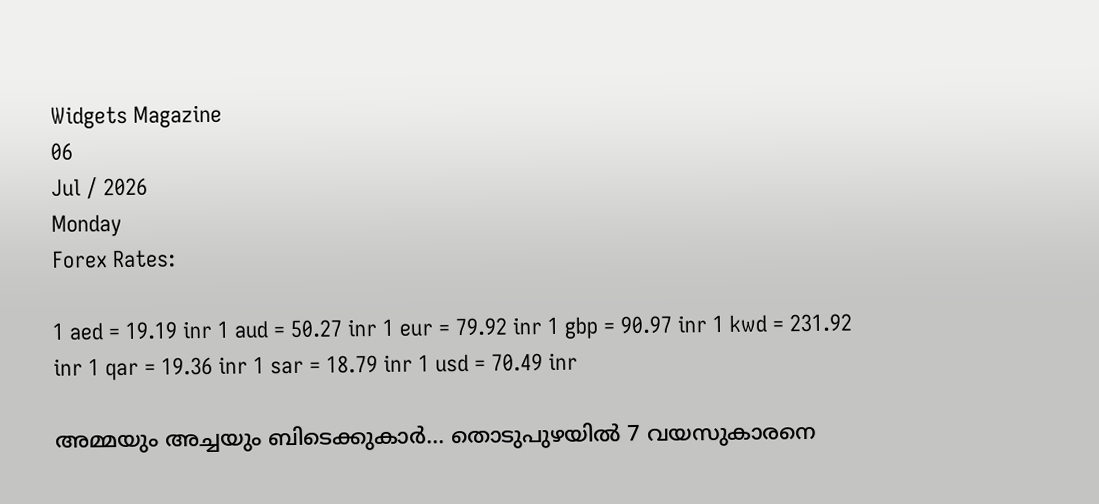Widgets Magazine
06
Jul / 2026
Monday
Forex Rates:

1 aed = 19.19 inr 1 aud = 50.27 inr 1 eur = 79.92 inr 1 gbp = 90.97 inr 1 kwd = 231.92 inr 1 qar = 19.36 inr 1 sar = 18.79 inr 1 usd = 70.49 inr

അമ്മയും അച്ചയും ബിടെക്കുകാര്‍… തൊടുപുഴയില്‍ 7 വയസുകാരനെ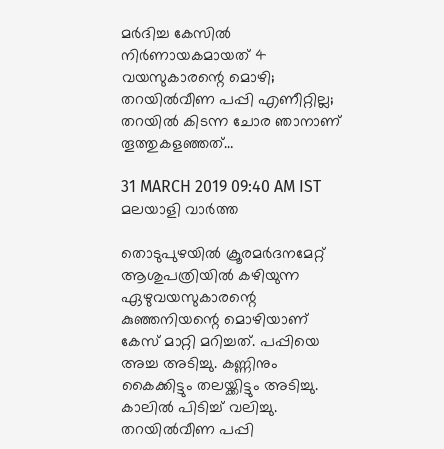മര്‍ദിച്ച കേസില്‍ നിര്‍ണായകമായത് 4 വയസുകാരന്റെ മൊഴി; തറയില്‍വീണ പപ്പി എണീറ്റില്ല; തറയില്‍ കിടന്ന ചോര ഞാനാണ് തൂത്തുകളഞ്ഞത്…

31 MARCH 2019 09:40 AM IST
മലയാളി വാര്‍ത്ത

തൊടുപുഴയില്‍ ക്രൂരമര്‍ദനമേറ്റ് ആശുപത്രിയില്‍ കഴിയുന്ന ഏഴുവയസുകാരന്റെ കുഞ്ഞനിയന്റെ മൊഴിയാണ് കേസ് മാറ്റി മറിച്ചത്. പപ്പിയെ അച്ച അടിച്ചു. കണ്ണിനും കൈക്കിട്ടും തലയ്ക്കിട്ടും അടിച്ചു. കാലില്‍ പിടിച്ച് വലിച്ചു. തറയില്‍വീണ പപ്പി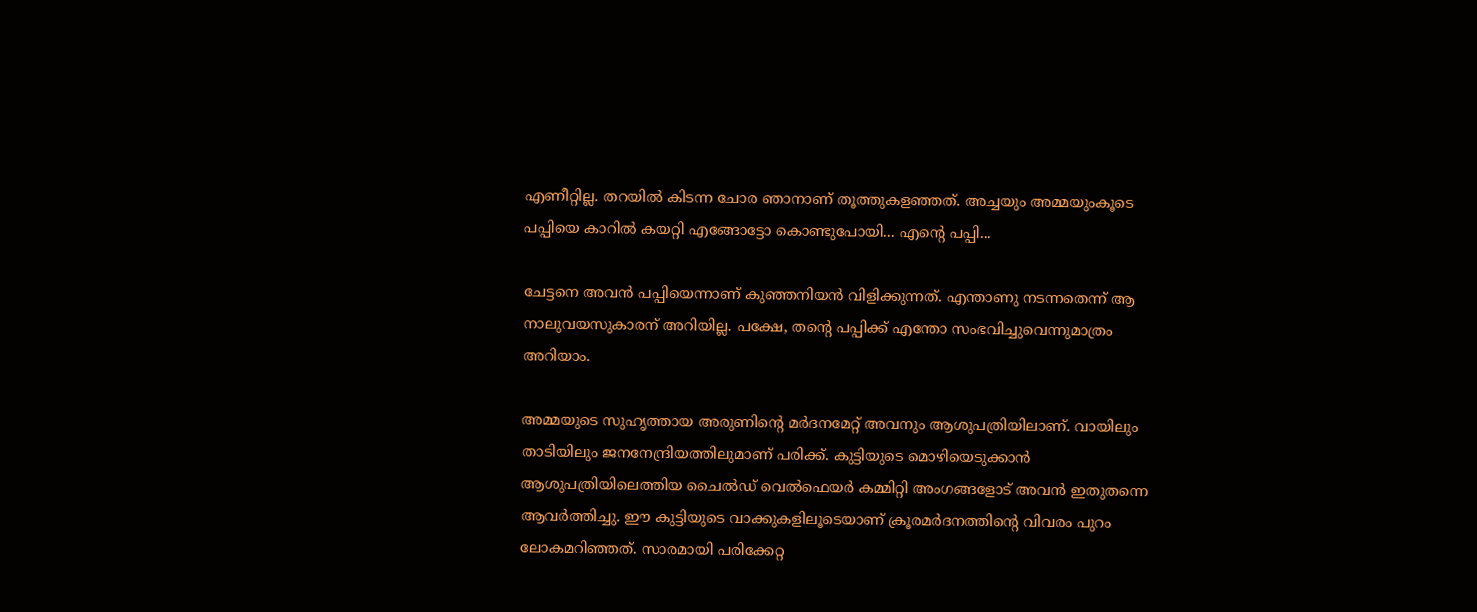എണീറ്റില്ല. തറയില്‍ കിടന്ന ചോര ഞാനാണ് തൂത്തുകളഞ്ഞത്. അച്ചയും അമ്മയുംകൂടെ പപ്പിയെ കാറില്‍ കയറ്റി എങ്ങോട്ടോ കൊണ്ടുപോയി... എന്റെ പപ്പി...

ചേട്ടനെ അവന്‍ പപ്പിയെന്നാണ് കുഞ്ഞനിയന്‍ വിളിക്കുന്നത്. എന്താണു നടന്നതെന്ന് ആ നാലുവയസുകാരന് അറിയില്ല. പക്ഷേ, തന്റെ പപ്പിക്ക് എന്തോ സംഭവിച്ചുവെന്നുമാത്രം അറിയാം.

അമ്മയുടെ സുഹൃത്തായ അരുണിന്റെ മര്‍ദനമേറ്റ് അവനും ആശുപത്രിയിലാണ്. വായിലും താടിയിലും ജനനേന്ദ്രിയത്തിലുമാണ് പരിക്ക്. കുട്ടിയുടെ മൊഴിയെടുക്കാന്‍ ആശുപത്രിയിലെത്തിയ ചൈല്‍ഡ് വെല്‍ഫെയര്‍ കമ്മിറ്റി അംഗങ്ങളോട് അവന്‍ ഇതുതന്നെ ആവര്‍ത്തിച്ചു. ഈ കുട്ടിയുടെ വാക്കുകളിലൂടെയാണ് ക്രൂരമര്‍ദനത്തിന്റെ വിവരം പുറം ലോകമറിഞ്ഞത്. സാരമായി പരിക്കേറ്റ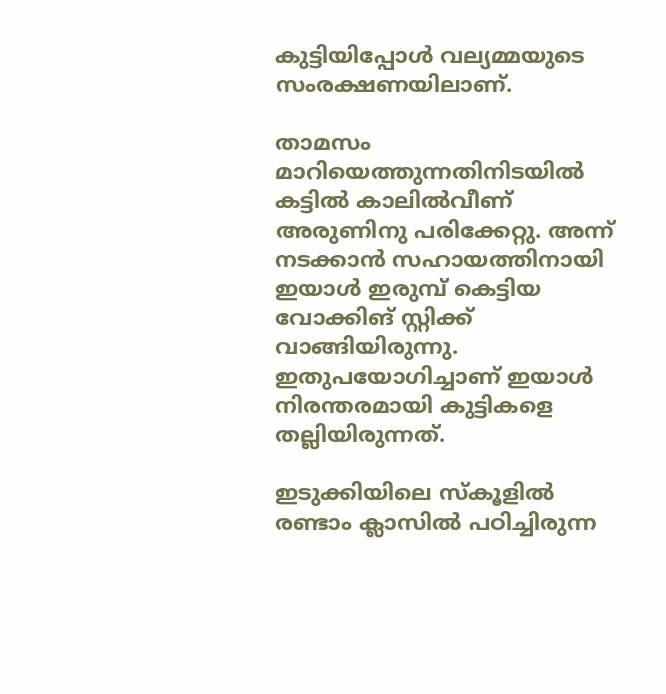കുട്ടിയിപ്പോള്‍ വല്യമ്മയുടെ സംരക്ഷണയിലാണ്.

താമസം മാറിയെത്തുന്നതിനിടയില്‍ കട്ടില്‍ കാലില്‍വീണ് അരുണിനു പരിക്കേറ്റു. അന്ന് നടക്കാന്‍ സഹായത്തിനായി ഇയാള്‍ ഇരുമ്പ് കെട്ടിയ വോക്കിങ് സ്റ്റിക്ക് വാങ്ങിയിരുന്നു. ഇതുപയോഗിച്ചാണ് ഇയാള്‍ നിരന്തരമായി കുട്ടികളെ തല്ലിയിരുന്നത്.

ഇടുക്കിയിലെ സ്‌കൂളില്‍ രണ്ടാം ക്ലാസില്‍ പഠിച്ചിരുന്ന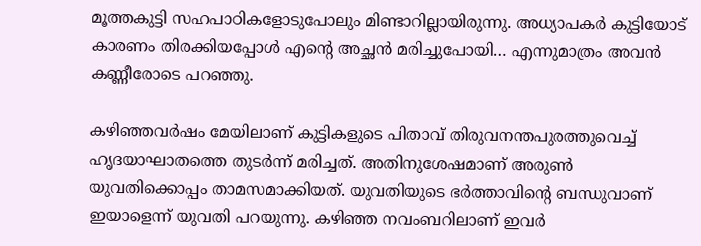മൂത്തകുട്ടി സഹപാഠികളോടുപോലും മിണ്ടാറില്ലായിരുന്നു. അധ്യാപകര്‍ കുട്ടിയോട് കാരണം തിരക്കിയപ്പോള്‍ എന്റെ അച്ഛന്‍ മരിച്ചുപോയി… എന്നുമാത്രം അവന്‍ കണ്ണീരോടെ പറഞ്ഞു.

കഴിഞ്ഞവര്‍ഷം മേയിലാണ് കുട്ടികളുടെ പിതാവ് തിരുവനന്തപുരത്തുവെച്ച് ഹൃദയാഘാതത്തെ തുടര്‍ന്ന് മരിച്ചത്. അതിനുശേഷമാണ് അരുണ്‍ യുവതിക്കൊപ്പം താമസമാക്കിയത്. യുവതിയുടെ ഭര്‍ത്താവിന്റെ ബന്ധുവാണ് ഇയാളെന്ന് യുവതി പറയുന്നു. കഴിഞ്ഞ നവംബറിലാണ് ഇവര്‍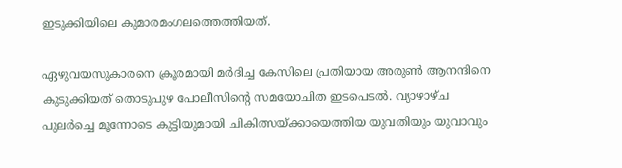ഇടുക്കിയിലെ കുമാരമംഗലത്തെത്തിയത്.

ഏഴുവയസുകാരനെ ക്രൂരമായി മര്‍ദിച്ച കേസിലെ പ്രതിയായ അരുണ്‍ ആനന്ദിനെ കുടുക്കിയത് തൊടുപുഴ പോലീസിന്റെ സമയോചിത ഇടപെടല്‍. വ്യാഴാഴ്ച പുലര്‍ച്ചെ മൂന്നോടെ കുട്ടിയുമായി ചികിത്സയ്ക്കായെത്തിയ യുവതിയും യുവാവും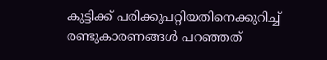കുട്ടിക്ക് പരിക്കുപറ്റിയതിനെക്കുറിച്ച് രണ്ടുകാരണങ്ങള്‍ പറഞ്ഞത്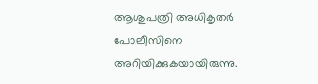ആശുപത്രി അധികൃതര്‍ പോലീസിനെ അറിയിക്കുകയായിരുന്നു.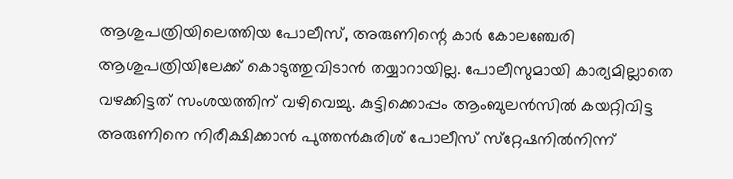ആശുപത്രിയിലെത്തിയ പോലീസ്, അരുണിന്റെ കാര്‍ കോലഞ്ചേരി ആശുപത്രിയിലേക്ക് കൊടുത്തുവിടാന്‍ തയ്യാറായില്ല. പോലീസുമായി കാര്യമില്ലാതെ വഴക്കിട്ടത് സംശയത്തിന് വഴിവെച്ചു. കുട്ടിക്കൊപ്പം ആംബുലന്‍സില്‍ കയറ്റിവിട്ട അരുണിനെ നിരീക്ഷിക്കാന്‍ പുത്തന്‍കുരിശ് പോലീസ് സ്‌റ്റേഷനില്‍നിന്ന്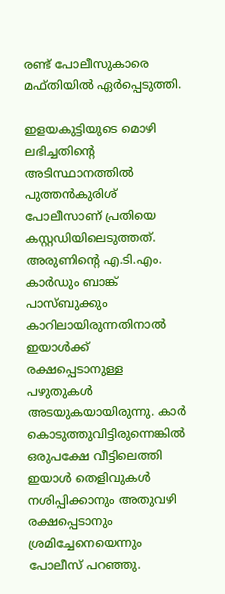രണ്ട് പോലീസുകാരെ മഫ്തിയില്‍ ഏര്‍പ്പെടുത്തി.

ഇളയകുട്ടിയുടെ മൊഴി ലഭിച്ചതിന്റെ അടിസ്ഥാനത്തില്‍ പുത്തന്‍കുരിശ് പോലീസാണ് പ്രതിയെ കസ്റ്റഡിയിലെടുത്തത്. അരുണിന്റെ എ.ടി.എം. കാര്‍ഡും ബാങ്ക് പാസ്ബുക്കും കാറിലായിരുന്നതിനാല്‍ ഇയാള്‍ക്ക് രക്ഷപ്പെടാനുള്ള പഴുതുകള്‍ അടയുകയായിരുന്നു. കാര്‍ കൊടുത്തുവിട്ടിരുന്നെങ്കില്‍ ഒരുപക്ഷേ വീട്ടിലെത്തി ഇയാള്‍ തെളിവുകള്‍ നശിപ്പിക്കാനും അതുവഴി രക്ഷപ്പെടാനും ശ്രമിച്ചേനെയെന്നും പോലീസ് പറഞ്ഞു.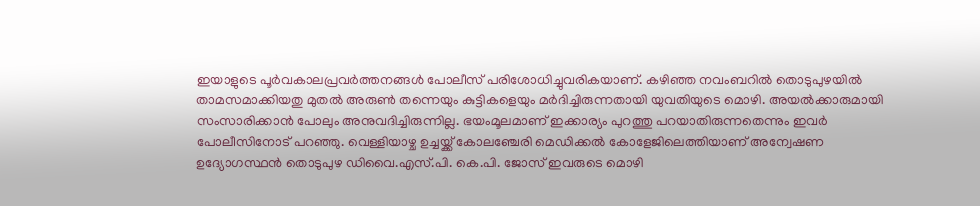ഇയാളുടെ പൂര്‍വകാലപ്രവര്‍ത്തനങ്ങള്‍ പോലീസ് പരിശോധിച്ചുവരികയാണ്. കഴിഞ്ഞ നവംബറില്‍ തൊടുപുഴയില്‍ താമസമാക്കിയതു മുതല്‍ അരുണ്‍ തന്നെയും കുട്ടികളെയും മര്‍ദിച്ചിരുന്നതായി യുവതിയുടെ മൊഴി. അയല്‍ക്കാരുമായി സംസാരിക്കാന്‍ പോലും അനുവദിച്ചിരുന്നില്ല. ഭയംമൂലമാണ് ഇക്കാര്യം പുറത്തു പറയാതിരുന്നതെന്നും ഇവര്‍ പോലീസിനോട് പറഞ്ഞു. വെള്ളിയാഴ്ച ഉച്ചയ്ക്ക് കോലഞ്ചേരി മെഡിക്കല്‍ കോളേജിലെത്തിയാണ് അന്വേഷണ ഉദ്യോഗസ്ഥന്‍ തൊടുപുഴ ഡിവൈ.എസ്.പി. കെ.പി. ജോസ് ഇവരുടെ മൊഴി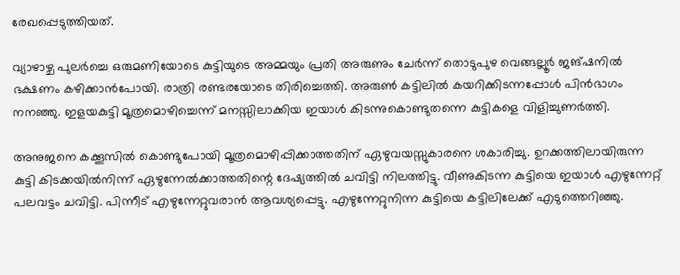രേഖപ്പെടുത്തിയത്.

വ്യാഴാഴ്ച പുലര്‍ച്ചെ ഒരുമണിയോടെ കുട്ടിയുടെ അമ്മയും പ്രതി അരുണും ചേര്‍ന്ന് തൊടുപുഴ വെങ്ങല്ലൂര്‍ ജങ്ഷനില്‍ ഭക്ഷണം കഴിക്കാന്‍പോയി. രാത്രി രണ്ടരയോടെ തിരിച്ചെത്തി. അരുണ്‍ കട്ടിലില്‍ കയറിക്കിടന്നപ്പോള്‍ പിന്‍ഭാഗം നനഞ്ഞു. ഇളയകുട്ടി മൂത്രമൊഴിച്ചെന്ന് മനസ്സിലാക്കിയ ഇയാള്‍ കിടന്നുകൊണ്ടുതന്നെ കുട്ടികളെ വിളിച്ചുണര്‍ത്തി.

അനുജനെ കക്കൂസില്‍ കൊണ്ടുപോയി മൂത്രമൊഴിപ്പിക്കാത്തതിന് ഏഴുവയസ്സുകാരനെ ശകാരിച്ചു. ഉറക്കത്തിലായിരുന്ന കുട്ടി കിടക്കയില്‍നിന്ന് ഏഴുന്നേല്‍ക്കാത്തതിന്റെ ദേഷ്യത്തില്‍ ചവിട്ടി നിലത്തിട്ടു. വീണുകിടന്ന കുട്ടിയെ ഇയാള്‍ എഴുന്നേറ്റ് പലവട്ടം ചവിട്ടി. പിന്നീട് എഴുന്നേറ്റുവരാന്‍ ആവശ്യപ്പെട്ടു. എഴുന്നേറ്റുനിന്ന കുട്ടിയെ കട്ടിലിലേക്ക് എടുത്തെറിഞ്ഞു.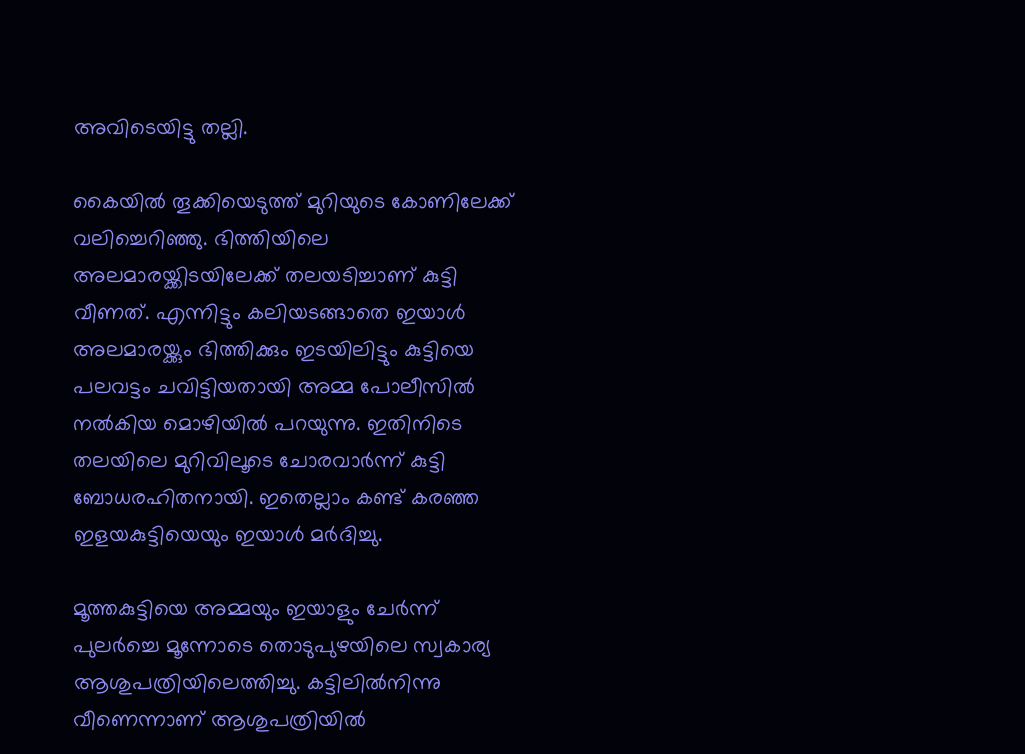അവിടെയിട്ടു തല്ലി.

കൈയില്‍ തൂക്കിയെടുത്ത് മുറിയുടെ കോണിലേക്ക് വലിച്ചെറിഞ്ഞു. ഭിത്തിയിലെ അലമാരയ്ക്കിടയിലേക്ക് തലയടിച്ചാണ് കുട്ടി വീണത്. എന്നിട്ടും കലിയടങ്ങാതെ ഇയാള്‍ അലമാരയ്ക്കും ഭിത്തിക്കും ഇടയിലിട്ടും കുട്ടിയെ പലവട്ടം ചവിട്ടിയതായി അമ്മ പോലീസില്‍ നല്‍കിയ മൊഴിയില്‍ പറയുന്നു. ഇതിനിടെ തലയിലെ മുറിവിലൂടെ ചോരവാര്‍ന്ന് കുട്ടി ബോധരഹിതനായി. ഇതെല്ലാം കണ്ട് കരഞ്ഞ ഇളയകുട്ടിയെയും ഇയാള്‍ മര്‍ദിച്ചു.

മൂത്തകുട്ടിയെ അമ്മയും ഇയാളും ചേര്‍ന്ന് പുലര്‍ച്ചെ മൂന്നോടെ തൊടുപുഴയിലെ സ്വകാര്യ ആശുപത്രിയിലെത്തിച്ചു. കട്ടിലില്‍നിന്നു വീണെന്നാണ് ആശുപത്രിയില്‍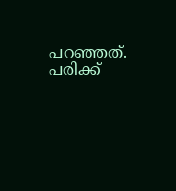പറഞ്ഞത്. പരിക്ക്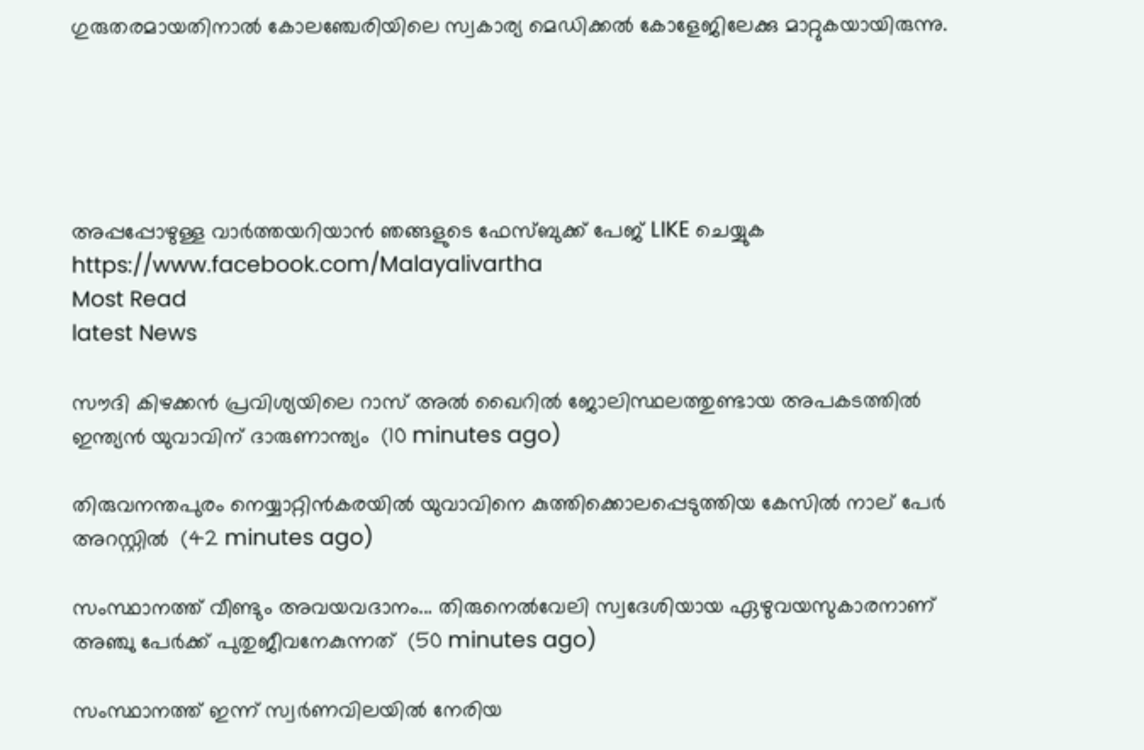ഗുരുതരമായതിനാല്‍ കോലഞ്ചേരിയിലെ സ്വകാര്യ മെഡിക്കല്‍ കോളേജിലേക്കു മാറ്റുകയായിരുന്നു.





അപ്പപ്പോഴുള്ള വാര്‍ത്തയറിയാന്‍ ഞങ്ങളുടെ ഫേസ്‌ബുക്ക്‌ പേജ് LIKE ചെയ്യുക
https://www.facebook.com/Malayalivartha
Most Read
latest News

സൗദി കിഴക്കൻ പ്രവിശ്യയിലെ റാസ് അൽ ഖൈറിൽ ജോലിസ്ഥലത്തുണ്ടായ അപകടത്തിൽ ഇന്ത്യൻ യുവാവിന് ദാരുണാന്ത്യം  (10 minutes ago)

തിരുവനന്തപുരം നെയ്യാറ്റിൻകരയിൽ യുവാവിനെ കുത്തിക്കൊലപ്പെടുത്തിയ കേസിൽ നാല് പേർ അറസ്റ്റിൽ  (42 minutes ago)

സംസ്ഥാനത്ത് വീണ്ടും അവയവദാനം... തിരുനെൽവേലി സ്വദേശിയായ ഏഴുവയസുകാരനാണ് അഞ്ചു പേർക്ക് പുതുജീവനേകുന്നത്  (50 minutes ago)

സംസ്ഥാനത്ത് ഇന്ന് സ്വർണവിലയിൽ നേരിയ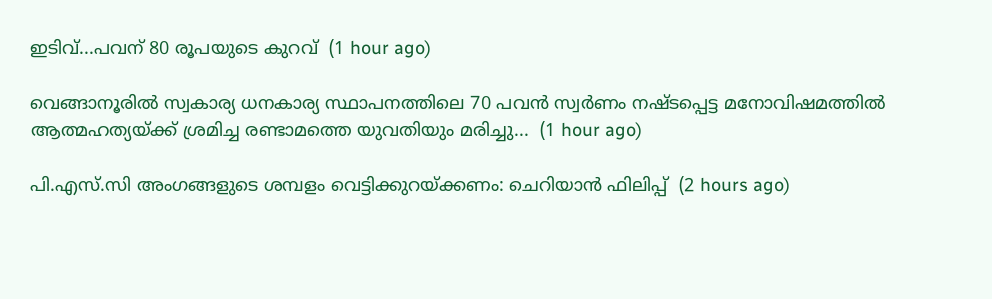ഇടിവ്...പവന് 80 രൂപയുടെ കുറവ്  (1 hour ago)

വെങ്ങാനൂരിൽ സ്വകാര്യ ധനകാര്യ സ്ഥാപനത്തിലെ 70 പവൻ സ്വർണം നഷ്‌ടപ്പെട്ട മനോവിഷമത്തിൽ ആത്മഹത്യയ്ക്ക് ശ്രമിച്ച രണ്ടാമത്തെ യുവതിയും മരിച്ചു...  (1 hour ago)

പി.എസ്.സി അംഗങ്ങളുടെ ശമ്പളം വെട്ടിക്കുറയ്ക്കണം: ചെറിയാൻ ഫിലിപ്പ്  (2 hours ago)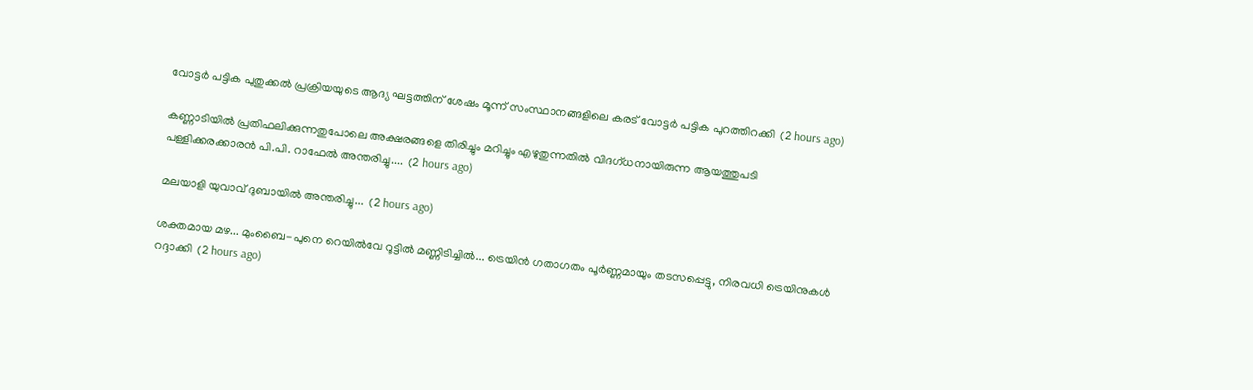വോട്ടർ പട്ടിക പുതുക്കൽ പ്രക്രിയയുടെ ആദ്യ ഘട്ടത്തിന് ശേഷം മൂന്ന് സംസ്ഥാനങ്ങളിലെ കരട് വോട്ടർ പട്ടിക പുറത്തിറക്കി  (2 hours ago)

കണ്ണാടിയിൽ പ്രതിഫലിക്കുന്നതുപോലെ അക്ഷരങ്ങളെ തിരിച്ചും മറിച്ചും എഴുതുന്നതിൽ വിദഗ്ധനായിരുന്ന ആയത്തുപടി പള്ളിക്കരക്കാരൻ പി.പി. റാഫേൽ അന്തരിച്ചു....  (2 hours ago)

മലയാളി യുവാവ് ദുബായിൽ അന്തരിച്ചു...  (2 hours ago)

ശക്തമായ മഴ... മുംബൈ-പുനെ റെയിൽവേ റൂട്ടിൽ മണ്ണിടിച്ചിൽ... ട്രെയിൻ ഗതാഗതം പൂർണ്ണമായും തടസപ്പെട്ടു, നിരവധി ട്രെയിനുകൾ റദ്ദാക്കി  (2 hours ago)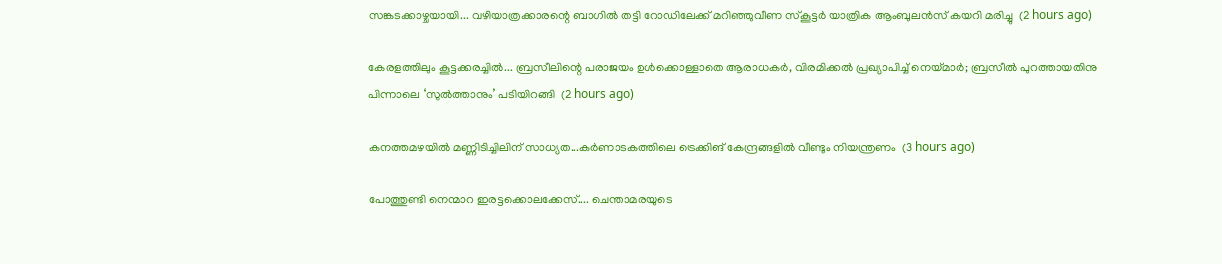സങ്കടക്കാഴ്ചയായി... വഴിയാത്രക്കാരന്റെ ബാഗിൽ തട്ടി റോഡിലേക്ക് മറിഞ്ഞുവീണ സ്‌കൂട്ടർ യാത്രിക ആംബുലൻസ് കയറി മരിച്ചു  (2 hours ago)

കേരളത്തിലും കൂട്ടക്കരച്ചിൽ... ബ്രസീലിന്റെ പരാജയം ഉൾക്കൊള്ളാതെ ആരാധകർ, വിരമിക്കൽ പ്രഖ്യാപിച്ച് നെയ്മാർ; ബ്രസീൽ പുറത്തായതിനു പിന്നാലെ ‘സുൽത്താനും’ പടിയിറങ്ങി  (2 hours ago)

കനത്തമഴയിൽ മണ്ണിടിച്ചിലിന് സാധ്യത...കർണാടകത്തിലെ ട്രെക്കിങ് കേന്ദ്രങ്ങളിൽ വീണ്ടും നിയന്ത്രണം  (3 hours ago)

പോത്തുണ്ടി നെന്മാറ ഇരട്ടക്കൊലക്കേസ്.... ചെന്താമരയുടെ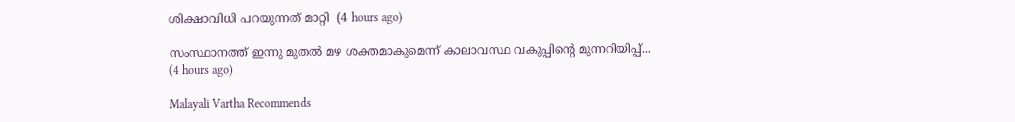ശിക്ഷാവിധി പറയുന്നത് മാറ്റി  (4 hours ago)

സംസ്ഥാനത്ത് ഇന്നു മുതല്‍ മഴ ശക്തമാകുമെന്ന് കാലാവസ്ഥ വകുപ്പിന്റെ മുന്നറിയിപ്പ്...  (4 hours ago)

Malayali Vartha Recommends